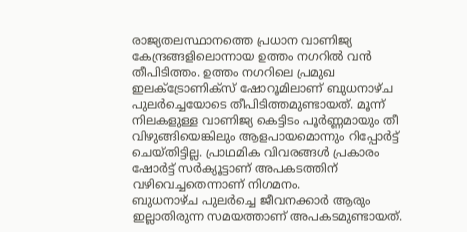രാജ്യതലസ്ഥാനത്തെ പ്രധാന വാണിജ്യ കേന്ദ്രങ്ങളിലൊന്നായ ഉത്തം നഗറിൽ വൻ തീപിടിത്തം. ഉത്തം നഗറിലെ പ്രമുഖ ഇലക്ട്രോണിക്സ് ഷോറൂമിലാണ് ബുധനാഴ്ച പുലർച്ചെയോടെ തീപിടിത്തമുണ്ടായത്. മൂന്ന് നിലകളുള്ള വാണിജ്യ കെട്ടിടം പൂർണ്ണമായും തീ വിഴുങ്ങിയെങ്കിലും ആളപായമൊന്നും റിപ്പോർട്ട് ചെയ്തിട്ടില്ല. പ്രാഥമിക വിവരങ്ങൾ പ്രകാരം ഷോർട്ട് സർക്യൂട്ടാണ് അപകടത്തിന് വഴിവെച്ചതെന്നാണ് നിഗമനം.
ബുധനാഴ്ച പുലർച്ചെ ജീവനക്കാർ ആരും ഇല്ലാതിരുന്ന സമയത്താണ് അപകടമുണ്ടായത്.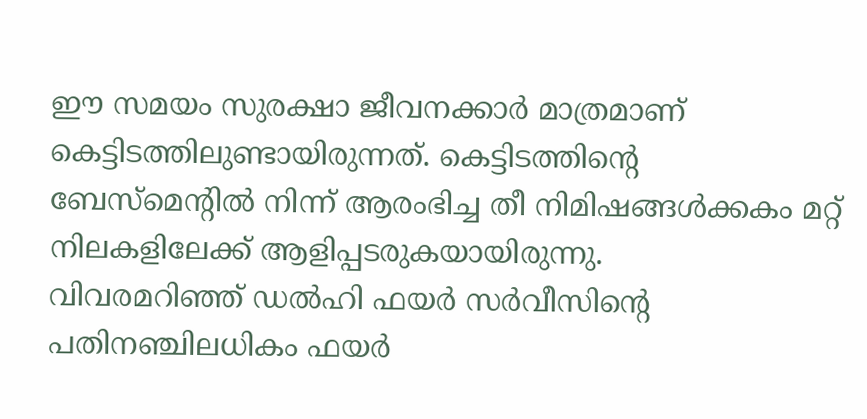ഈ സമയം സുരക്ഷാ ജീവനക്കാർ മാത്രമാണ് കെട്ടിടത്തിലുണ്ടായിരുന്നത്. കെട്ടിടത്തിന്റെ ബേസ്മെന്റിൽ നിന്ന് ആരംഭിച്ച തീ നിമിഷങ്ങൾക്കകം മറ്റ് നിലകളിലേക്ക് ആളിപ്പടരുകയായിരുന്നു.
വിവരമറിഞ്ഞ് ഡൽഹി ഫയർ സർവീസിന്റെ പതിനഞ്ചിലധികം ഫയർ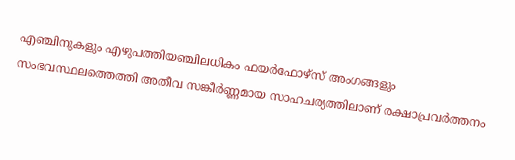എഞ്ചിനുകളും എഴുപത്തിയഞ്ചിലധികം ഫയർഫോഴ്സ് അംഗങ്ങളും സംഭവസ്ഥലത്തെത്തി അതീവ സങ്കീർണ്ണമായ സാഹചര്യത്തിലാണ് രക്ഷാപ്രവർത്തനം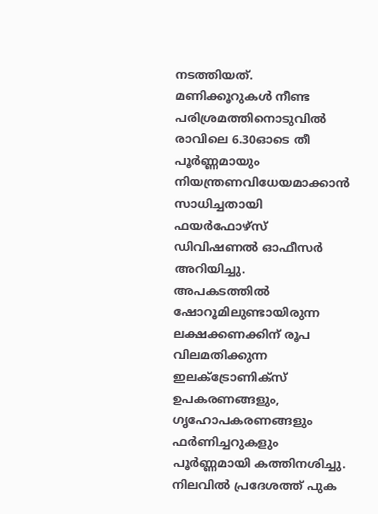നടത്തിയത്. മണിക്കൂറുകൾ നീണ്ട പരിശ്രമത്തിനൊടുവിൽ രാവിലെ 6.30ഓടെ തീ പൂർണ്ണമായും നിയന്ത്രണവിധേയമാക്കാൻ സാധിച്ചതായി ഫയർഫോഴ്സ് ഡിവിഷണൽ ഓഫീസർ അറിയിച്ചു.
അപകടത്തിൽ ഷോറൂമിലുണ്ടായിരുന്ന ലക്ഷക്കണക്കിന് രൂപ വിലമതിക്കുന്ന ഇലക്ട്രോണിക്സ് ഉപകരണങ്ങളും, ഗൃഹോപകരണങ്ങളും ഫർണിച്ചറുകളും പൂർണ്ണമായി കത്തിനശിച്ചു. നിലവിൽ പ്രദേശത്ത് പുക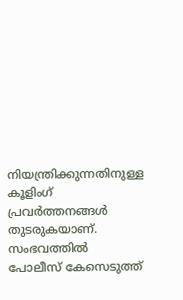നിയന്ത്രിക്കുന്നതിനുള്ള കൂളിംഗ് പ്രവർത്തനങ്ങൾ തുടരുകയാണ്. സംഭവത്തിൽ പോലീസ് കേസെടുത്ത്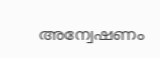അന്വേഷണം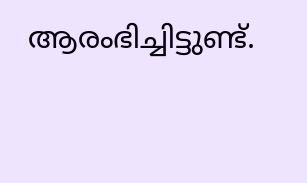ആരംഭിച്ചിട്ടുണ്ട്.